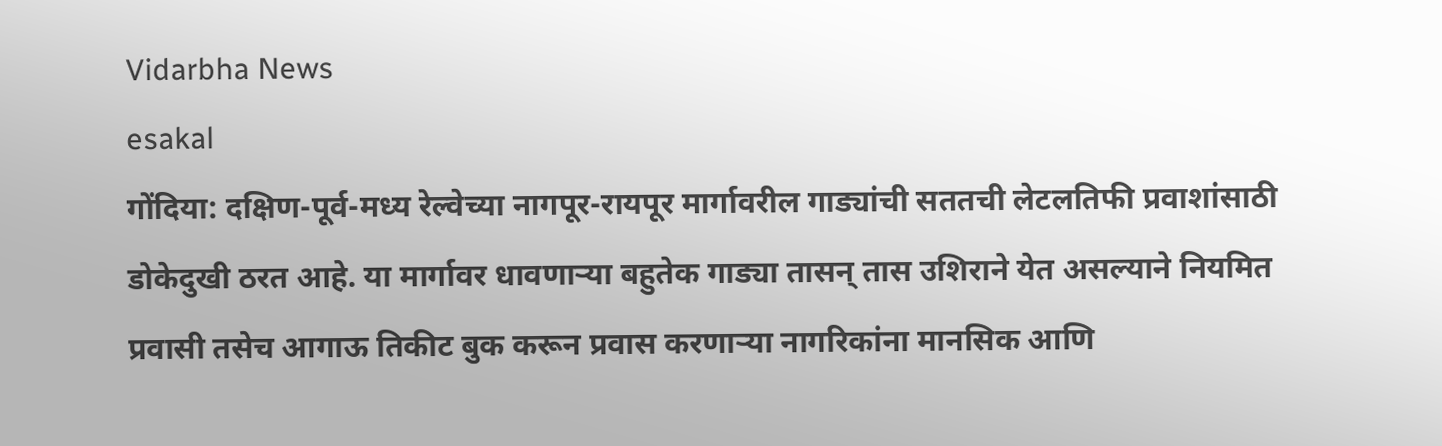Vidarbha News
esakal
गोंदिया: दक्षिण-पूर्व-मध्य रेल्वेच्या नागपूर-रायपूर मार्गावरील गाड्यांची सततची लेटलतिफी प्रवाशांसाठी डोकेदुखी ठरत आहे. या मार्गावर धावणाऱ्या बहुतेक गाड्या तासन् तास उशिराने येत असल्याने नियमित प्रवासी तसेच आगाऊ तिकीट बुक करून प्रवास करणाऱ्या नागरिकांना मानसिक आणि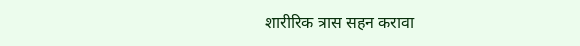शारीरिक त्रास सहन करावा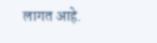लागत आहे.